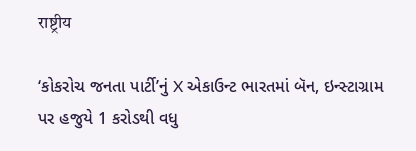राष्ट्रीय

‘કોકરોચ જનતા પાર્ટી’નું X એકાઉન્ટ ભારતમાં બૅન, ઇન્સ્ટાગ્રામ પર હજુયે 1 કરોડથી વધુ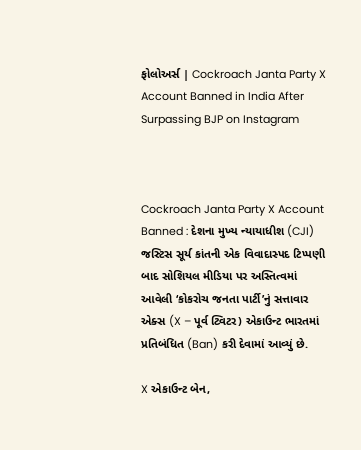ફોલોઅર્સ | Cockroach Janta Party X Account Banned in India After Surpassing BJP on Instagram



Cockroach Janta Party X Account Banned : દેશના મુખ્ય ન્યાયાધીશ (CJI) જસ્ટિસ સૂર્ય કાંતની એક વિવાદાસ્પદ ટિપ્પણી બાદ સોશિયલ મીડિયા પર અસ્તિત્વમાં આવેલી ‘કોકરોચ જનતા પાર્ટી’નું સત્તાવાર એક્સ (X – પૂર્વ ટ્વિટર) એકાઉન્ટ ભારતમાં પ્રતિબંધિત (Ban) કરી દેવામાં આવ્યું છે.

X એકાઉન્ટ બેન,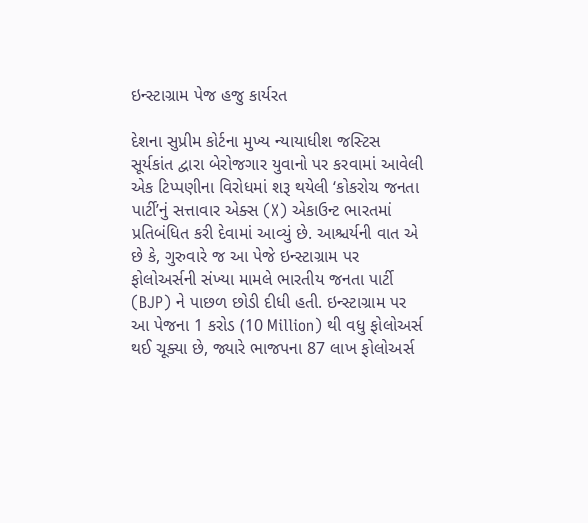ઇન્સ્ટાગ્રામ પેજ હજુ કાર્યરત

દેશના સુપ્રીમ કોર્ટના મુખ્ય ન્યાયાધીશ જસ્ટિસ સૂર્યકાંત દ્વારા બેરોજગાર યુવાનો પર કરવામાં આવેલી એક ટિપ્પણીના વિરોધમાં શરૂ થયેલી ‘કોકરોચ જનતા પાર્ટી’નું સત્તાવાર એક્સ (X) એકાઉન્ટ ભારતમાં પ્રતિબંધિત કરી દેવામાં આવ્યું છે. આશ્ચર્યની વાત એ છે કે, ગુરુવારે જ આ પેજે ઇન્સ્ટાગ્રામ પર ફોલોઅર્સની સંખ્યા મામલે ભારતીય જનતા પાર્ટી (BJP) ને પાછળ છોડી દીધી હતી. ઇન્સ્ટાગ્રામ પર આ પેજના 1 કરોડ (10 Million) થી વધુ ફોલોઅર્સ થઈ ચૂક્યા છે, જ્યારે ભાજપના 87 લાખ ફોલોઅર્સ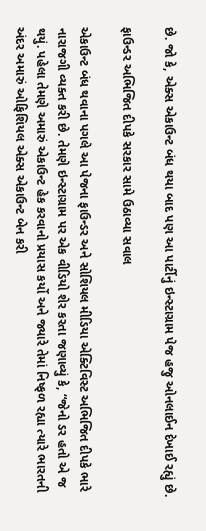છે. જો કે, એક્સ એકાઉન્ટ બંધ થયા બાદ પણ આ પાર્ટીનું ઇન્સ્ટાગ્રામ પેજ હજુ ઓનલાઈન દેખાઈ રહ્યું છે.

ફાઉન્ડર અભિજિત દીપકે સરકાર સામે ઉઠાવ્યા સવાલ

એકાઉન્ટ બંધ થવાના પગલે આ પેજના ફાઉન્ડર અને સોશિયલ મીડિયા એક્ટિવિસ્ટ અભિજિત દીપકે ભારે નારાજગી વ્યક્ત કરી છે. તેમણે ઇન્સ્ટાગ્રામ પર એક વીડિયો શેર કરતા જણાવ્યું કે, “જેનો ડર હતો એ જ થયું. પહેલા તેમણે અમારું એકાઉન્ટ હેક કરવાનો પ્રયાસ કર્યો અને જ્યારે તેમાં નિષ્ફળ રહ્યા ત્યારે ભારતની અંદર અમારું ઓફિશિયલ એક્સ એકાઉન્ટ બેન કરી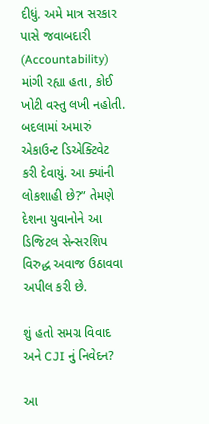દીધું. અમે માત્ર સરકાર પાસે જવાબદારી (Accountability) માંગી રહ્યા હતા, કોઈ ખોટી વસ્તુ લખી નહોતી. બદલામાં અમારું એકાઉન્ટ ડિએક્ટિવેટ કરી દેવાયું. આ ક્યાંની લોકશાહી છે?” તેમણે દેશના યુવાનોને આ ડિજિટલ સેન્સરશિપ વિરુદ્ધ અવાજ ઉઠાવવા અપીલ કરી છે.

શું હતો સમગ્ર વિવાદ અને CJI નું નિવેદન?

આ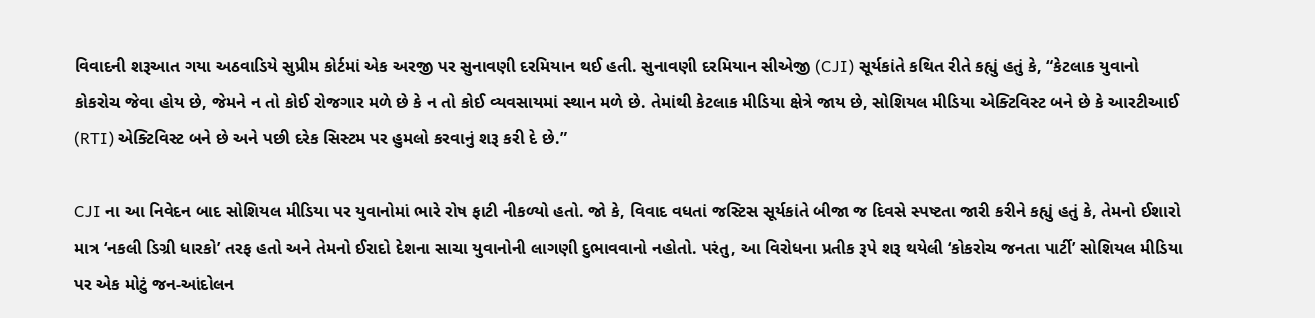વિવાદની શરૂઆત ગયા અઠવાડિયે સુપ્રીમ કોર્ટમાં એક અરજી પર સુનાવણી દરમિયાન થઈ હતી. સુનાવણી દરમિયાન સીએજી (CJI) સૂર્યકાંતે કથિત રીતે કહ્યું હતું કે, “કેટલાક યુવાનો કોકરોચ જેવા હોય છે, જેમને ન તો કોઈ રોજગાર મળે છે કે ન તો કોઈ વ્યવસાયમાં સ્થાન મળે છે. તેમાંથી કેટલાક મીડિયા ક્ષેત્રે જાય છે, સોશિયલ મીડિયા એક્ટિવિસ્ટ બને છે કે આરટીઆઈ (RTI) એક્ટિવિસ્ટ બને છે અને પછી દરેક સિસ્ટમ પર હુમલો કરવાનું શરૂ કરી દે છે.”

CJI ના આ નિવેદન બાદ સોશિયલ મીડિયા પર યુવાનોમાં ભારે રોષ ફાટી નીકળ્યો હતો. જો કે, વિવાદ વધતાં જસ્ટિસ સૂર્યકાંતે બીજા જ દિવસે સ્પષ્ટતા જારી કરીને કહ્યું હતું કે, તેમનો ઈશારો માત્ર ‘નકલી ડિગ્રી ધારકો’ તરફ હતો અને તેમનો ઈરાદો દેશના સાચા યુવાનોની લાગણી દુભાવવાનો નહોતો. પરંતુ, આ વિરોધના પ્રતીક રૂપે શરૂ થયેલી ‘કોકરોચ જનતા પાર્ટી’ સોશિયલ મીડિયા પર એક મોટું જન-આંદોલન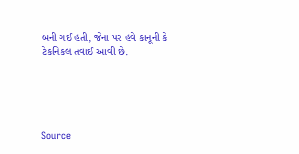બની ગઈ હતી, જેના પર હવે કાનૂની કે ટેકનિકલ તવાઈ આવી છે.





Source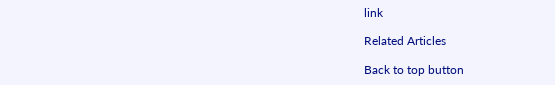link

Related Articles

Back to top button